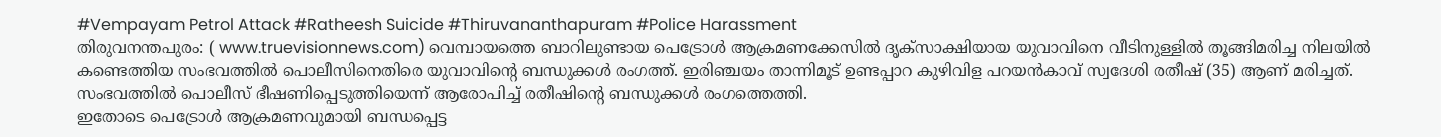#Vempayam Petrol Attack #Ratheesh Suicide #Thiruvananthapuram #Police Harassment
തിരുവനന്തപുരം: ( www.truevisionnews.com) വെമ്പായത്തെ ബാറിലുണ്ടായ പെട്രോൾ ആക്രമണക്കേസിൽ ദൃക്സാക്ഷിയായ യുവാവിനെ വീടിനുള്ളിൽ തൂങ്ങിമരിച്ച നിലയിൽ കണ്ടെത്തിയ സംഭവത്തിൽ പൊലീസിനെതിരെ യുവാവിൻ്റെ ബന്ധുക്കൾ രംഗത്ത്. ഇരിഞ്ചയം താന്നിമൂട് ഉണ്ടപ്പാറ കുഴിവിള പറയൻകാവ് സ്വദേശി രതീഷ് (35) ആണ് മരിച്ചത്. സംഭവത്തിൽ പൊലീസ് ഭീഷണിപ്പെടുത്തിയെന്ന് ആരോപിച്ച് രതീഷിന്റെ ബന്ധുക്കൾ രംഗത്തെത്തി.
ഇതോടെ പെട്രോൾ ആക്രമണവുമായി ബന്ധപ്പെട്ട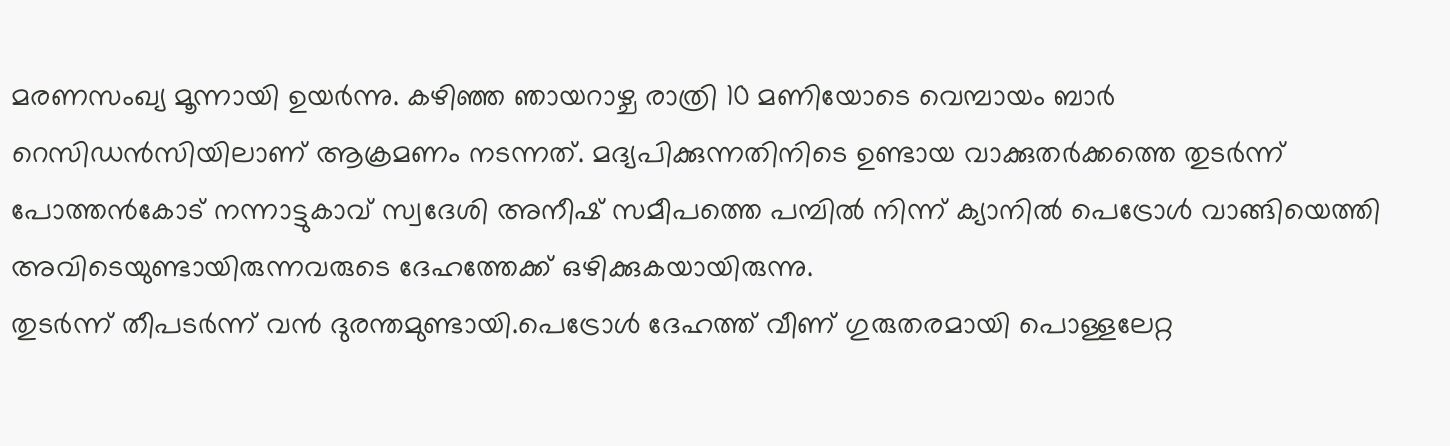മരണസംഖ്യ മൂന്നായി ഉയർന്നു. കഴിഞ്ഞ ഞായറാഴ്ച രാത്രി 10 മണിയോടെ വെമ്പായം ബാർ റെസിഡൻസിയിലാണ് ആക്രമണം നടന്നത്. മദ്യപിക്കുന്നതിനിടെ ഉണ്ടായ വാക്കുതർക്കത്തെ തുടർന്ന് പോത്തൻകോട് നന്നാട്ടുകാവ് സ്വദേശി അനീഷ് സമീപത്തെ പമ്പിൽ നിന്ന് ക്യാനിൽ പെട്രോൾ വാങ്ങിയെത്തി അവിടെയുണ്ടായിരുന്നവരുടെ ദേഹത്തേക്ക് ഒഴിക്കുകയായിരുന്നു.
തുടർന്ന് തീപടർന്ന് വൻ ദുരന്തമുണ്ടായി.പെട്രോൾ ദേഹത്ത് വീണ് ഗുരുതരമായി പൊള്ളലേറ്റ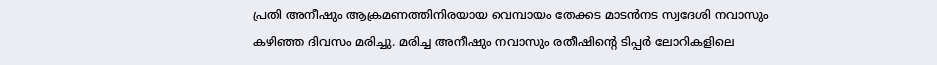പ്രതി അനീഷും ആക്രമണത്തിനിരയായ വെമ്പായം തേക്കട മാടൻനട സ്വദേശി നവാസും കഴിഞ്ഞ ദിവസം മരിച്ചു. മരിച്ച അനീഷും നവാസും രതീഷിന്റെ ടിപ്പർ ലോറികളിലെ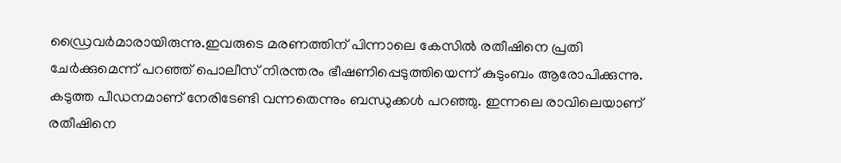ഡ്രൈവർമാരായിരുന്നു.ഇവരുടെ മരണത്തിന് പിന്നാലെ കേസിൽ രതീഷിനെ പ്രതി ചേർക്കുമെന്ന് പറഞ്ഞ് പൊലീസ് നിരന്തരം ഭീഷണിപ്പെടുത്തിയെന്ന് കുടുംബം ആരോപിക്കുന്നു.
കടുത്ത പീഡനമാണ് നേരിടേണ്ടി വന്നതെന്നും ബന്ധുക്കൾ പറഞ്ഞു. ഇന്നലെ രാവിലെയാണ് രതീഷിനെ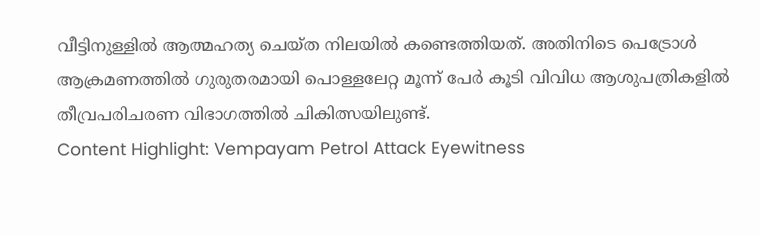വീട്ടിനുള്ളിൽ ആത്മഹത്യ ചെയ്ത നിലയിൽ കണ്ടെത്തിയത്. അതിനിടെ പെട്രോൾ ആക്രമണത്തിൽ ഗുരുതരമായി പൊള്ളലേറ്റ മൂന്ന് പേർ കൂടി വിവിധ ആശുപത്രികളിൽ തീവ്രപരിചരണ വിഭാഗത്തിൽ ചികിത്സയിലുണ്ട്.
Content Highlight: Vempayam Petrol Attack Eyewitness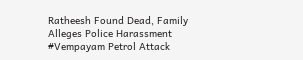Ratheesh Found Dead, Family Alleges Police Harassment
#Vempayam Petrol Attack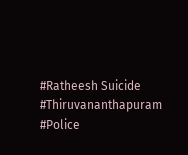#Ratheesh Suicide #Thiruvananthapuram #Police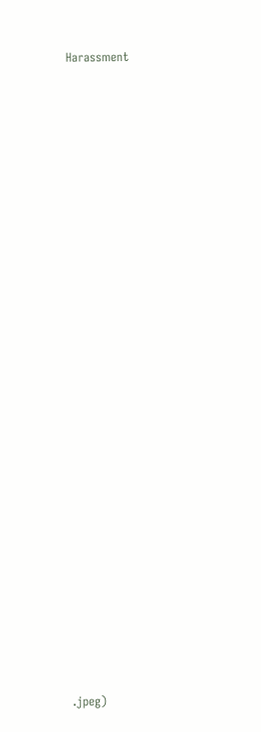Harassment






























.jpeg)